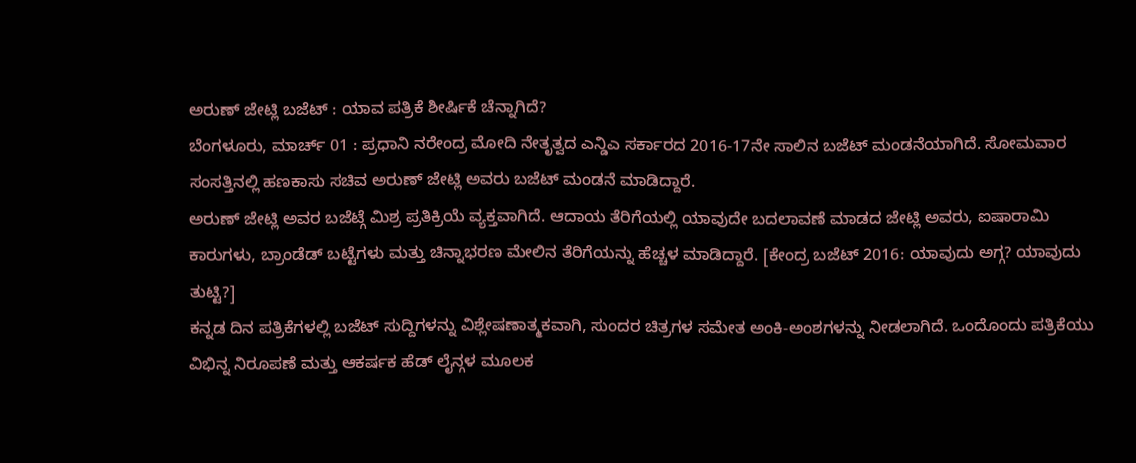ಅರುಣ್ ಜೇಟ್ಲಿ ಬಜೆಟ್ : ಯಾವ ಪತ್ರಿಕೆ ಶೀರ್ಷಿಕೆ ಚೆನ್ನಾಗಿದೆ?
ಬೆಂಗಳೂರು, ಮಾರ್ಚ್ 01 : ಪ್ರಧಾನಿ ನರೇಂದ್ರ ಮೋದಿ ನೇತೃತ್ವದ ಎನ್ಡಿಎ ಸರ್ಕಾರದ 2016-17ನೇ ಸಾಲಿನ ಬಜೆಟ್ ಮಂಡನೆಯಾಗಿದೆ. ಸೋಮವಾರ ಸಂಸತ್ತಿನಲ್ಲಿ ಹಣಕಾಸು ಸಚಿವ ಅರುಣ್ ಜೇಟ್ಲಿ ಅವರು ಬಜೆಟ್ ಮಂಡನೆ ಮಾಡಿದ್ದಾರೆ.
ಅರುಣ್ ಜೇಟ್ಲಿ ಅವರ ಬಜೆಟ್ಗೆ ಮಿಶ್ರ ಪ್ರತಿಕ್ರಿಯೆ ವ್ಯಕ್ತವಾಗಿದೆ. ಆದಾಯ ತೆರಿಗೆಯಲ್ಲಿ ಯಾವುದೇ ಬದಲಾವಣೆ ಮಾಡದ ಜೇಟ್ಲಿ ಅವರು, ಐಷಾರಾಮಿ ಕಾರುಗಳು, ಬ್ರಾಂಡೆಡ್ ಬಟ್ಟೆಗಳು ಮತ್ತು ಚಿನ್ನಾಭರಣ ಮೇಲಿನ ತೆರಿಗೆಯನ್ನು ಹೆಚ್ಚಳ ಮಾಡಿದ್ದಾರೆ. [ಕೇಂದ್ರ ಬಜೆಟ್ 2016: ಯಾವುದು ಅಗ್ಗ? ಯಾವುದು ತುಟ್ಟಿ?]
ಕನ್ನಡ ದಿನ ಪತ್ರಿಕೆಗಳಲ್ಲಿ ಬಜೆಟ್ ಸುದ್ದಿಗಳನ್ನು ವಿಶ್ಲೇಷಣಾತ್ಮಕವಾಗಿ, ಸುಂದರ ಚಿತ್ರಗಳ ಸಮೇತ ಅಂಕಿ-ಅಂಶಗಳನ್ನು ನೀಡಲಾಗಿದೆ. ಒಂದೊಂದು ಪತ್ರಿಕೆಯು ವಿಭಿನ್ನ ನಿರೂಪಣೆ ಮತ್ತು ಆಕರ್ಷಕ ಹೆಡ್ ಲೈನ್ಗಳ ಮೂಲಕ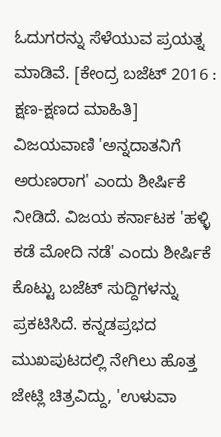ಓದುಗರನ್ನು ಸೆಳೆಯುವ ಪ್ರಯತ್ನ ಮಾಡಿವೆ. [ಕೇಂದ್ರ ಬಜೆಟ್ 2016 : ಕ್ಷಣ-ಕ್ಷಣದ ಮಾಹಿತಿ]
ವಿಜಯವಾಣಿ 'ಅನ್ನದಾತನಿಗೆ ಅರುಣರಾಗ' ಎಂದು ಶೀರ್ಷಿಕೆ ನೀಡಿದೆ. ವಿಜಯ ಕರ್ನಾಟಕ 'ಹಳ್ಳಿ ಕಡೆ ಮೋದಿ ನಡೆ' ಎಂದು ಶೀರ್ಷಿಕೆ ಕೊಟ್ಟು ಬಜೆಟ್ ಸುದ್ದಿಗಳನ್ನು ಪ್ರಕಟಿಸಿದೆ. ಕನ್ನಡಪ್ರಭದ ಮುಖಪುಟದಲ್ಲಿ ನೇಗಿಲು ಹೊತ್ತ ಜೇಟ್ಲಿ ಚಿತ್ರವಿದ್ದು, 'ಉಳುವಾ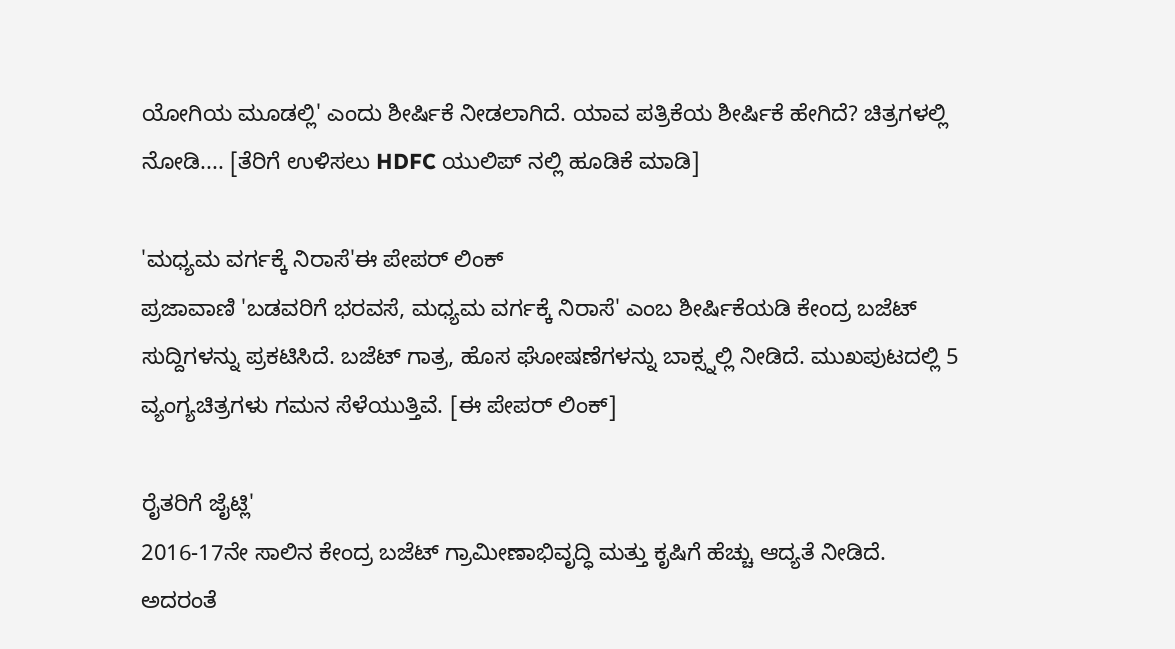ಯೋಗಿಯ ಮೂಡಲ್ಲಿ' ಎಂದು ಶೀರ್ಷಿಕೆ ನೀಡಲಾಗಿದೆ. ಯಾವ ಪತ್ರಿಕೆಯ ಶೀರ್ಷಿಕೆ ಹೇಗಿದೆ? ಚಿತ್ರಗಳಲ್ಲಿ ನೋಡಿ.... [ತೆರಿಗೆ ಉಳಿಸಲು HDFC ಯುಲಿಪ್ ನಲ್ಲಿ ಹೂಡಿಕೆ ಮಾಡಿ]

'ಮಧ್ಯಮ ವರ್ಗಕ್ಕೆ ನಿರಾಸೆ'ಈ ಪೇಪರ್ ಲಿಂಕ್
ಪ್ರಜಾವಾಣಿ 'ಬಡವರಿಗೆ ಭರವಸೆ, ಮಧ್ಯಮ ವರ್ಗಕ್ಕೆ ನಿರಾಸೆ' ಎಂಬ ಶೀರ್ಷಿಕೆಯಡಿ ಕೇಂದ್ರ ಬಜೆಟ್ ಸುದ್ದಿಗಳನ್ನು ಪ್ರಕಟಿಸಿದೆ. ಬಜೆಟ್ ಗಾತ್ರ, ಹೊಸ ಘೋಷಣೆಗಳನ್ನು ಬಾಕ್ಸ್ನಲ್ಲಿ ನೀಡಿದೆ. ಮುಖಪುಟದಲ್ಲಿ 5 ವ್ಯಂಗ್ಯಚಿತ್ರಗಳು ಗಮನ ಸೆಳೆಯುತ್ತಿವೆ. [ಈ ಪೇಪರ್ ಲಿಂಕ್]

ರೈತರಿಗೆ ಜೈಟ್ಲಿ'
2016-17ನೇ ಸಾಲಿನ ಕೇಂದ್ರ ಬಜೆಟ್ ಗ್ರಾಮೀಣಾಭಿವೃದ್ಧಿ ಮತ್ತು ಕೃಷಿಗೆ ಹೆಚ್ಚು ಆದ್ಯತೆ ನೀಡಿದೆ. ಅದರಂತೆ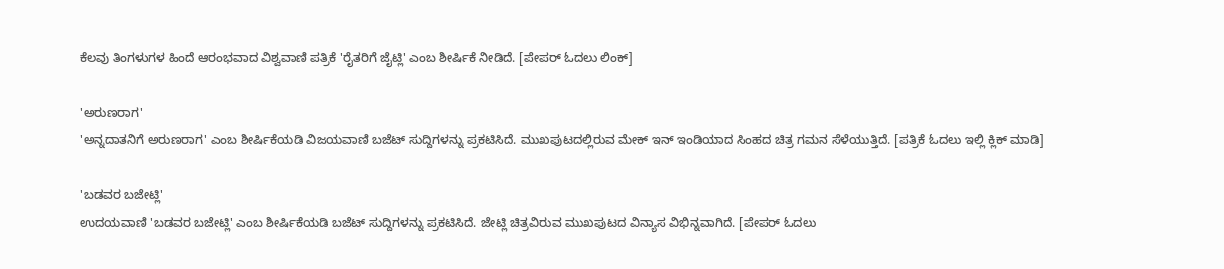ಕೆಲವು ತಿಂಗಳುಗಳ ಹಿಂದೆ ಆರಂಭವಾದ ವಿಶ್ವವಾಣಿ ಪತ್ರಿಕೆ 'ರೈತರಿಗೆ ಜೈಟ್ಲಿ' ಎಂಬ ಶೀರ್ಷಿಕೆ ನೀಡಿದೆ. [ಪೇಪರ್ ಓದಲು ಲಿಂಕ್]

'ಅರುಣರಾಗ'
'ಅನ್ನದಾತನಿಗೆ ಅರುಣರಾಗ' ಎಂಬ ಶೀರ್ಷಿಕೆಯಡಿ ವಿಜಯವಾಣಿ ಬಜೆಟ್ ಸುದ್ದಿಗಳನ್ನು ಪ್ರಕಟಿಸಿದೆ. ಮುಖಪುಟದಲ್ಲಿರುವ ಮೇಕ್ ಇನ್ ಇಂಡಿಯಾದ ಸಿಂಹದ ಚಿತ್ರ ಗಮನ ಸೆಳೆಯುತ್ತಿದೆ. [ಪತ್ರಿಕೆ ಓದಲು ಇಲ್ಲಿ ಕ್ಲಿಕ್ ಮಾಡಿ]

'ಬಡವರ ಬಜೇಟ್ಲಿ'
ಉದಯವಾಣಿ 'ಬಡವರ ಬಜೇಟ್ಲಿ' ಎಂಬ ಶೀರ್ಷಿಕೆಯಡಿ ಬಜೆಟ್ ಸುದ್ದಿಗಳನ್ನು ಪ್ರಕಟಿಸಿದೆ. ಜೇಟ್ಲಿ ಚಿತ್ರವಿರುವ ಮುಖಪುಟದ ವಿನ್ಯಾಸ ವಿಭಿನ್ನವಾಗಿದೆ. [ಪೇಪರ್ ಓದಲು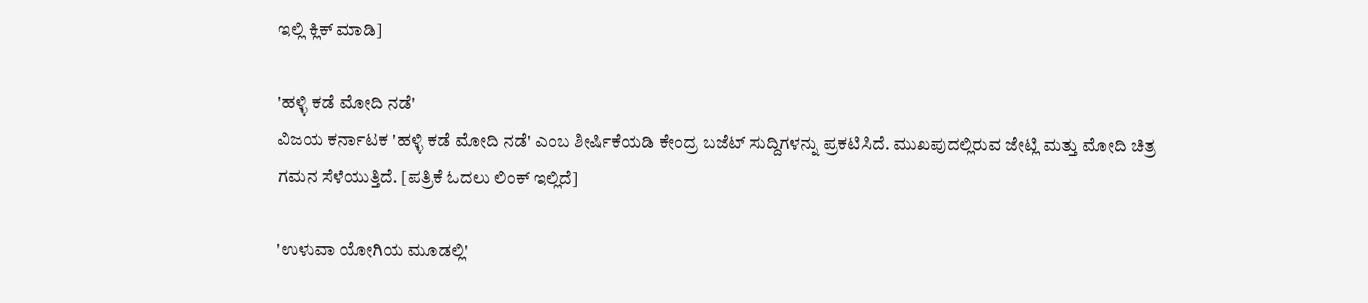ಇಲ್ಲಿ ಕ್ಲಿಕ್ ಮಾಡಿ]

'ಹಳ್ಳಿ ಕಡೆ ಮೋದಿ ನಡೆ'
ವಿಜಯ ಕರ್ನಾಟಕ 'ಹಳ್ಳಿ ಕಡೆ ಮೋದಿ ನಡೆ' ಎಂಬ ಶೀರ್ಷಿಕೆಯಡಿ ಕೇಂದ್ರ ಬಜೆಟ್ ಸುದ್ದಿಗಳನ್ನು ಪ್ರಕಟಿಸಿದೆ. ಮುಖಪುದಲ್ಲಿರುವ ಜೇಟ್ಲಿ ಮತ್ತು ಮೋದಿ ಚಿತ್ರ ಗಮನ ಸೆಳೆಯುತ್ತಿದೆ. [ಪತ್ರಿಕೆ ಓದಲು ಲಿಂಕ್ ಇಲ್ಲಿದೆ]

'ಉಳುವಾ ಯೋಗಿಯ ಮೂಡಲ್ಲಿ'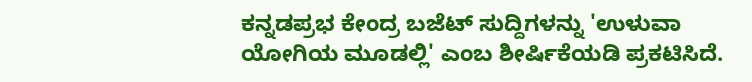ಕನ್ನಡಪ್ರಭ ಕೇಂದ್ರ ಬಜೆಟ್ ಸುದ್ದಿಗಳನ್ನು 'ಉಳುವಾ ಯೋಗಿಯ ಮೂಡಲ್ಲಿ' ಎಂಬ ಶೀರ್ಷಿಕೆಯಡಿ ಪ್ರಕಟಿಸಿದೆ.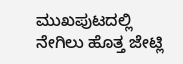ಮುಖಪುಟದಲ್ಲಿ ನೇಗಿಲು ಹೊತ್ತ ಜೇಟ್ಲಿ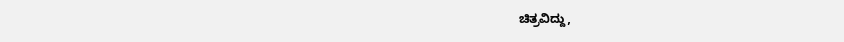ಚಿತ್ರವಿದ್ದು,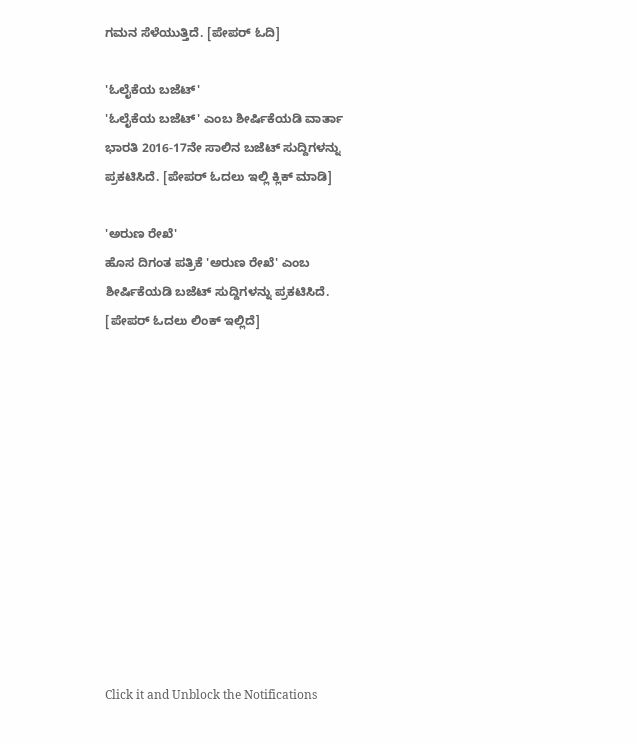ಗಮನ ಸೆಳೆಯುತ್ತಿದೆ. [ಪೇಪರ್ ಓದಿ]

'ಓಲೈಕೆಯ ಬಜೆಟ್'
'ಓಲೈಕೆಯ ಬಜೆಟ್' ಎಂಬ ಶೀರ್ಷಿಕೆಯಡಿ ವಾರ್ತಾ ಭಾರತಿ 2016-17ನೇ ಸಾಲಿನ ಬಜೆಟ್ ಸುದ್ದಿಗಳನ್ನು ಪ್ರಕಟಿಸಿದೆ. [ಪೇಪರ್ ಓದಲು ಇಲ್ಲಿ ಕ್ಲಿಕ್ ಮಾಡಿ]

'ಅರುಣ ರೇಖೆ'
ಹೊಸ ದಿಗಂತ ಪತ್ರಿಕೆ 'ಅರುಣ ರೇಖೆ' ಎಂಬ ಶೀರ್ಷಿಕೆಯಡಿ ಬಜೆಟ್ ಸುದ್ದಿಗಳನ್ನು ಪ್ರಕಟಿಸಿದೆ. [ಪೇಪರ್ ಓದಲು ಲಿಂಕ್ ಇಲ್ಲಿದೆ]












Click it and Unblock the Notifications